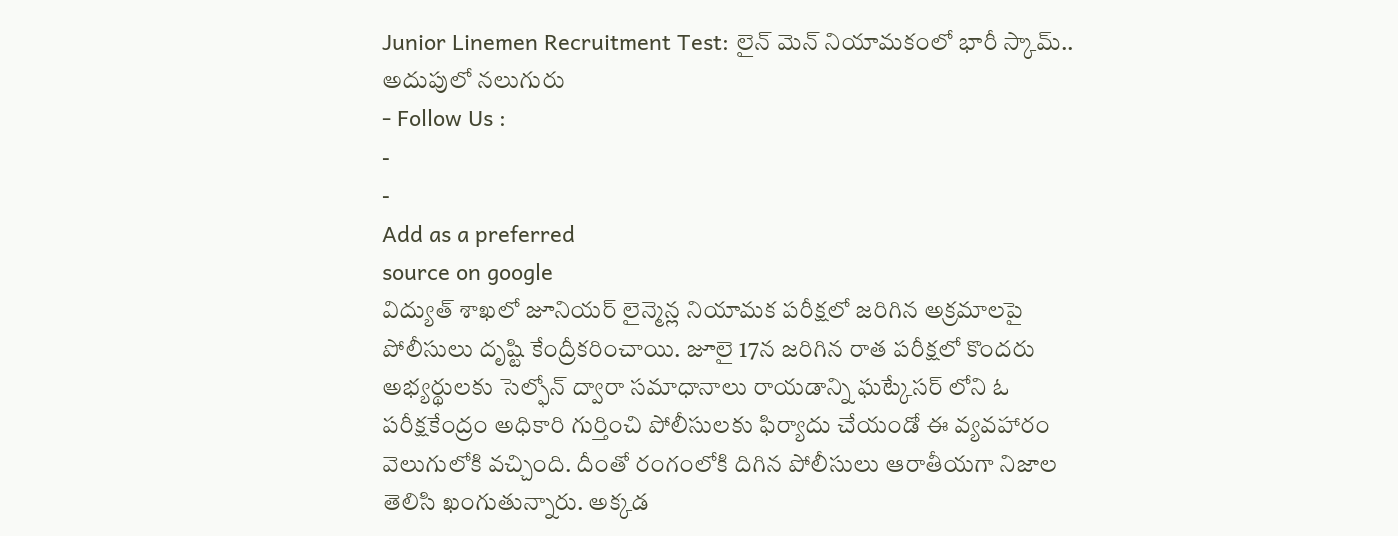Junior Linemen Recruitment Test: లైన్ మెన్ నియామకంలో భారీ స్కామ్.. అదుపులో నలుగురు
- Follow Us :
-
-
Add as a preferred
source on google
విద్యుత్ శాఖలో జూనియర్ లైన్మెన్ల నియామక పరీక్షలో జరిగిన అక్రమాలపై పోలీసులు దృష్టి కేంద్రీకరించాయి. జూలై 17న జరిగిన రాత పరీక్షలో కొందరు అభ్యర్థులకు సెల్ఫోన్ ద్వారా సమాధానాలు రాయడాన్ని ఘట్కేసర్ లోని ఓ పరీక్షకేంద్రం అధికారి గుర్తించి పోలీసులకు ఫిర్యాదు చేయండో ఈ వ్యవహారం వెలుగులోకి వచ్చింది. దీంతో రంగంలోకి దిగిన పోలీసులు ఆరాతీయగా నిజాల తెలిసి ఖంగుతున్నారు. అక్కడ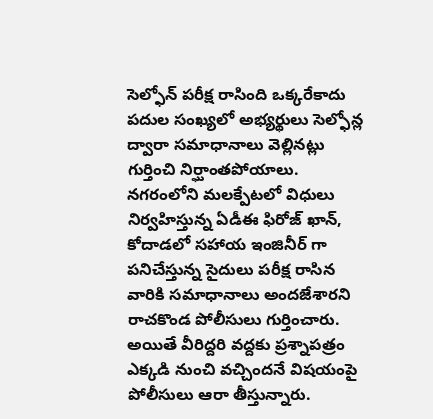సెల్ఫోన్ పరీక్ష రాసింది ఒక్కరేకాదు పదుల సంఖ్యలో అభ్యర్థులు సెల్ఫోన్ల ద్వారా సమాధానాలు వెల్లినట్లు గుర్తించి నిర్ఘాంతపోయాలు.
నగరంలోని మలక్పేటలో విధులు నిర్వహిస్తున్న ఏడీఈ ఫిరోజ్ ఖాన్, కోదాడలో సహాయ ఇంజినీర్ గా పనిచేస్తున్న సైదులు పరీక్ష రాసిన వారికి సమాధానాలు అందజేశారని రాచకొండ పోలీసులు గుర్తించారు. అయితే వీరిద్దరి వద్దకు ప్రశ్నాపత్రం ఎక్కడి నుంచి వచ్చిందనే విషయంపై పోలీసులు ఆరా తీస్తున్నారు.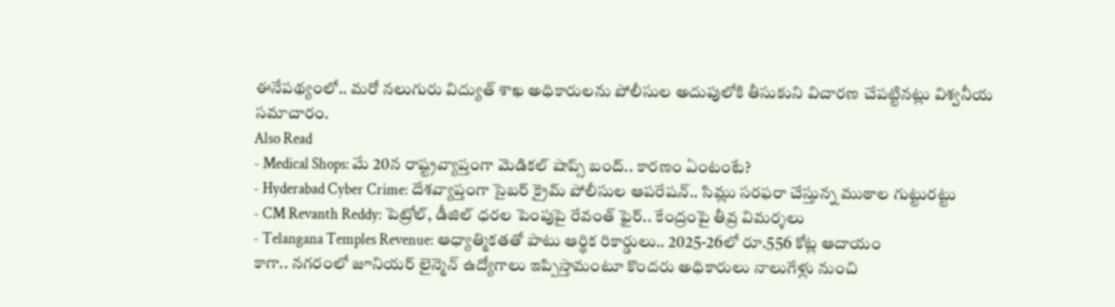ఈనేపథ్యంలో.. మరో నలుగురు విద్యుత్ శాఖ అధికారులను పోలీసుల అదుపులోకి తీసుకుని విచారణ చేపట్టినట్లు విశ్వనీయ సమాచారం.
Also Read
- Medical Shops: మే 20న రాష్ట్రవ్యాప్తంగా మెడికల్ షాప్స్ బంద్.. కారణం ఏంటంటే?
- Hyderabad Cyber Crime: దేశవ్యాప్తంగా సైబర్ క్రైమ్ పోలీసుల ఆపరేషన్.. సిమ్లు సరఫరా చేస్తున్న ముఠాల గుట్టురట్టు
- CM Revanth Reddy: పెట్రోల్, డీజిల్ ధరల పెంపుపై రేవంత్ ఫైర్.. కేంద్రంపై తీవ్ర విమర్శలు
- Telangana Temples Revenue: ఆధ్యాత్మికతతో పాటు ఆర్థిక రికార్డులు.. 2025-26లో రూ.556 కోట్ల ఆదాయం
కాగా.. నగరంలో జూనియర్ లైన్మెన్ ఉద్యోగాలు ఇప్పిస్తామంటూ కొందరు అధికారులు నాలుగేళ్లు నుంచి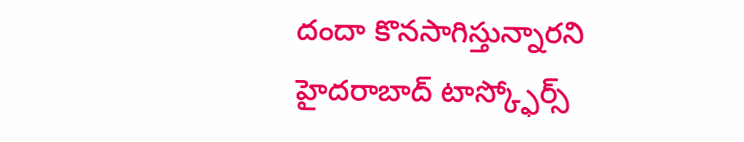దందా కొనసాగిస్తున్నారని హైదరాబాద్ టాస్క్ఫోర్స్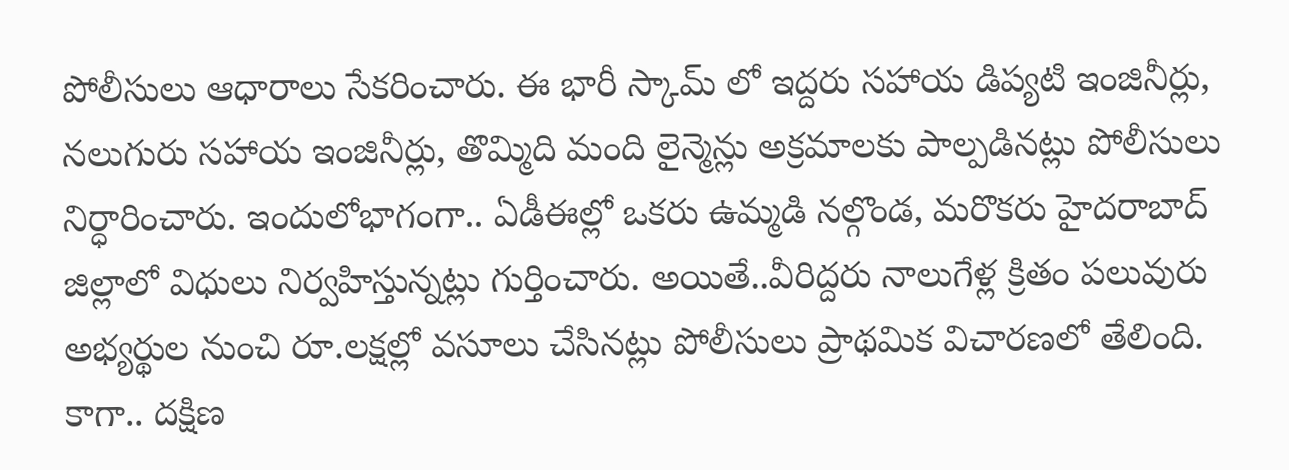పోలీసులు ఆధారాలు సేకరించారు. ఈ భారీ స్కామ్ లో ఇద్దరు సహాయ డిప్యటి ఇంజినీర్లు, నలుగురు సహాయ ఇంజినీర్లు, తొమ్మిది మంది లైన్మెన్లు అక్రమాలకు పాల్పడినట్లు పోలీసులు నిర్ధారించారు. ఇందులోభాగంగా.. ఏడీఈల్లో ఒకరు ఉమ్మడి నల్గొండ, మరొకరు హైదరాబాద్ జిల్లాలో విధులు నిర్వహిస్తున్నట్లు గుర్తించారు. అయితే..వీరిద్దరు నాలుగేళ్ల క్రితం పలువురు అభ్యర్థుల నుంచి రూ.లక్షల్లో వసూలు చేసినట్లు పోలీసులు ప్రాథమిక విచారణలో తేలింది.
కాగా.. దక్షిణ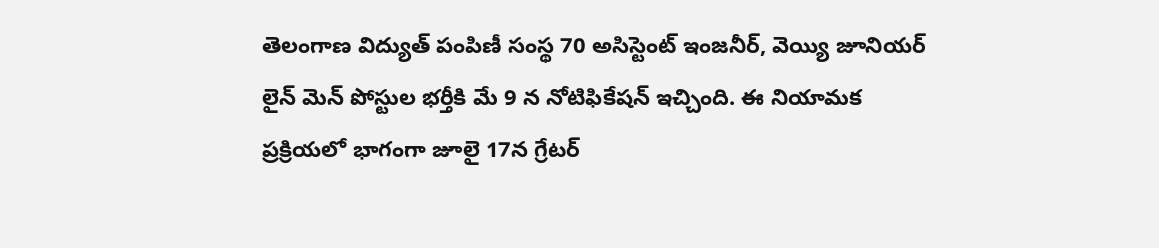తెలంగాణ విద్యుత్ పంపిణీ సంస్థ 70 అసిస్టెంట్ ఇంజనీర్, వెయ్యి జూనియర్ లైన్ మెన్ పోస్టుల భర్తీకి మే 9 న నోటిఫికేషన్ ఇచ్చింది. ఈ నియామక ప్రక్రియలో భాగంగా జూలై 17న గ్రేటర్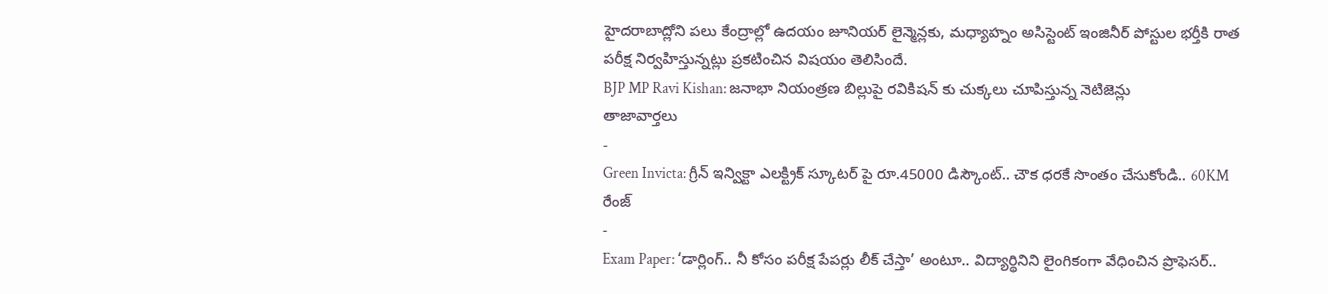హైదరాబాద్లోని పలు కేంద్రాల్లో ఉదయం జూనియర్ లైన్మెన్లకు, మధ్యాహ్నం అసిస్టెంట్ ఇంజినీర్ పోస్టుల భర్తీకి రాత పరీక్ష నిర్వహిస్తున్నట్లు ప్రకటించిన విషయం తెలిసిందే.
BJP MP Ravi Kishan: జనాభా నియంత్రణ బిల్లుపై రవికిషన్ కు చుక్కలు చూపిస్తున్న నెటిజెన్లు
తాజావార్తలు
-
Green Invicta: గ్రీన్ ఇన్విక్టా ఎలక్ట్రిక్ స్కూటర్ పై రూ.45000 డిస్కౌంట్.. చౌక ధరకే సొంతం చేసుకోండి.. 60KM రేంజ్
-
Exam Paper: ‘డార్లింగ్.. నీ కోసం పరీక్ష పేపర్లు లీక్ చేస్తా’ అంటూ.. విద్యార్థినిని లైంగికంగా వేధించిన ప్రొఫెసర్..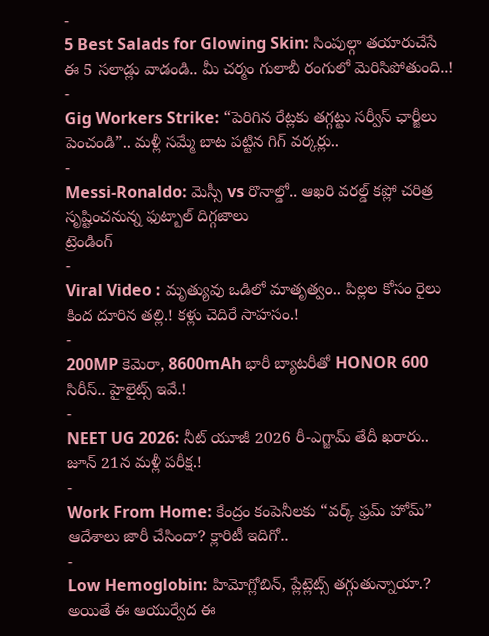-
5 Best Salads for Glowing Skin: సింపుల్గా తయారుచేసే ఈ 5 సలాడ్లు వాడండి.. మీ చర్మం గులాబీ రంగులో మెరిసిపోతుంది..!
-
Gig Workers Strike: “పెరిగిన రేట్లకు తగ్గట్టు సర్వీస్ ఛార్జీలు పెంచండి”.. మళ్లీ సమ్మే బాట పట్టిన గిగ్ వర్కర్లు..
-
Messi-Ronaldo: మెస్సీ vs రొనాల్డో.. ఆఖరి వరల్డ్ కప్లో చరిత్ర సృష్టించనున్న ఫుట్బాల్ దిగ్గజాలు
ట్రెండింగ్
-
Viral Video : మృత్యువు ఒడిలో మాతృత్వం.. పిల్లల కోసం రైలు కింద దూరిన తల్లి.! కళ్లు చెదిరే సాహసం.!
-
200MP కెమెరా, 8600mAh భారీ బ్యాటరీతో HONOR 600 సిరీస్.. హైలైట్స్ ఇవే.!
-
NEET UG 2026: నీట్ యూజీ 2026 రీ-ఎగ్జామ్ తేదీ ఖరారు.. జూన్ 21న మళ్లీ పరీక్ష.!
-
Work From Home: కేంద్రం కంపెనీలకు “వర్క్ ఫ్రమ్ హోమ్” ఆదేశాలు జారీ చేసిందా? క్లారిటీ ఇదిగో..
-
Low Hemoglobin: హిమోగ్లోబిన్, ప్లేట్లెట్స్ తగ్గుతున్నాయా.? అయితే ఈ ఆయుర్వేద ఈ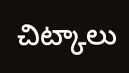చిట్కాలు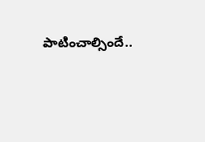పాటించాల్సిందే..